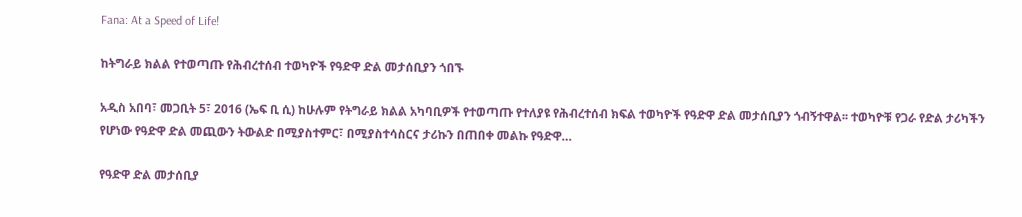Fana: At a Speed of Life!

ከትግራይ ክልል የተወጣጡ የሕብረተሰብ ተወካዮች የዓድዋ ድል መታሰቢያን ጎበኙ

አዲስ አበባ፣ መጋቢት 5፣ 2016 (ኤፍ ቢ ሲ) ከሁሉም የትግራይ ክልል አካባቢዎች የተወጣጡ የተለያዩ የሕብረተሰብ ክፍል ተወካዮች የዓድዋ ድል መታሰቢያን ጎብኝተዋል፡፡ ተወካዮቹ የጋራ የድል ታሪካችን የሆነው የዓድዋ ድል መጪውን ትውልድ በሚያስተምር፣ በሚያስተሳስርና ታሪኩን በጠበቀ መልኩ የዓድዋ…

የዓድዋ ድል መታሰቢያ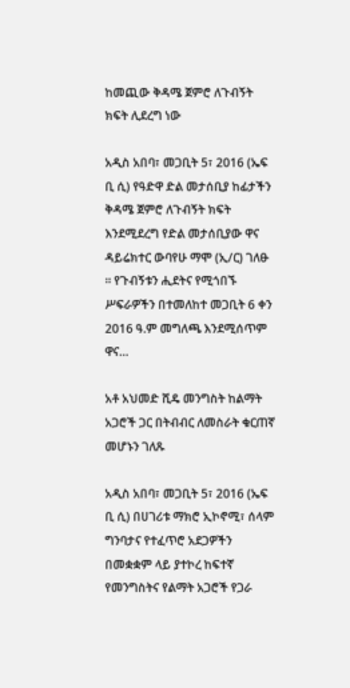ከመጪው ቅዳሜ ጀምሮ ለጉብኝት ክፍት ሊደረግ ነው

አዲስ አበባ፣ መጋቢት 5፣ 2016 (ኤፍ ቢ ሲ) የዓድዋ ድል መታሰቢያ ከፊታችን ቅዳሜ ጀምሮ ለጉብኝት ክፍት እንደሚደረግ የድል መታሰቢያው ዋና ዳይሬክተር ውባየሁ ማሞ (ኢ/ር) ገለፁ ። የጉብኝቱን ሒደትና የሚጎበኙ ሥፍራዎችን በተመለከተ መጋቢት 6 ቀን 2016 ዓ.ም መግለጫ እንደሚሰጥም ዋና…

አቶ አህመድ ሺዴ መንግስት ከልማት አጋሮች ጋር በትብብር ለመስራት ቁርጠኛ መሆኑን ገለጹ

አዲስ አበባ፣ መጋቢት 5፣ 2016 (ኤፍ ቢ ሲ) በሀገሪቱ ማክሮ ኢኮኖሚ፣ ሰላም ግንባታና የተፈጥሮ አደጋዎችን በመቋቋም ላይ ያተኮረ ከፍተኛ የመንግስትና የልማት አጋሮች የጋራ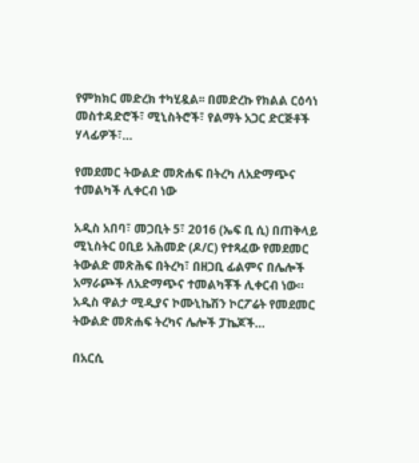የምክክር መድረክ ተካሂዷል፡፡ በመድረኩ የክልል ርዕሳነ መስተዳድሮች፣ ሚኒስትሮች፣ የልማት አጋር ድርጅቶች ሃላፊዎች፣…

የመደመር ትውልድ መጽሐፍ በትረካ ለአድማጭና ተመልካች ሊቀርብ ነው

አዲስ አበባ፣ መጋቢት 5፣ 2016 (ኤፍ ቢ ሲ) በጠቅላይ ሚኒስትር ዐቢይ አሕመድ (ዶ/ር) የተጻፈው የመደመር ትውልድ መጽሕፍ በትረካ፣ በዘጋቢ ፊልምና በሌሎች አማራጮች ለአድማጭና ተመልካቾች ሊቀርብ ነው። አዲስ ዋልታ ሚዲያና ኮሙኒኬሽን ኮርፖሬት የመደመር ትውልድ መጽሐፍ ትረካና ሌሎች ፓኬጆች…

በአርሲ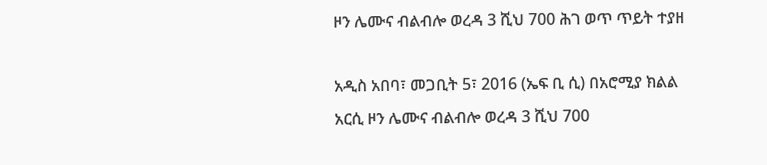ዞን ሌሙና ብልብሎ ወረዳ 3 ሺህ 700 ሕገ ወጥ ጥይት ተያዘ

አዲስ አበባ፣ መጋቢት 5፣ 2016 (ኤፍ ቢ ሲ) በአሮሚያ ክልል አርሲ ዞን ሌሙና ብልብሎ ወረዳ 3 ሺህ 700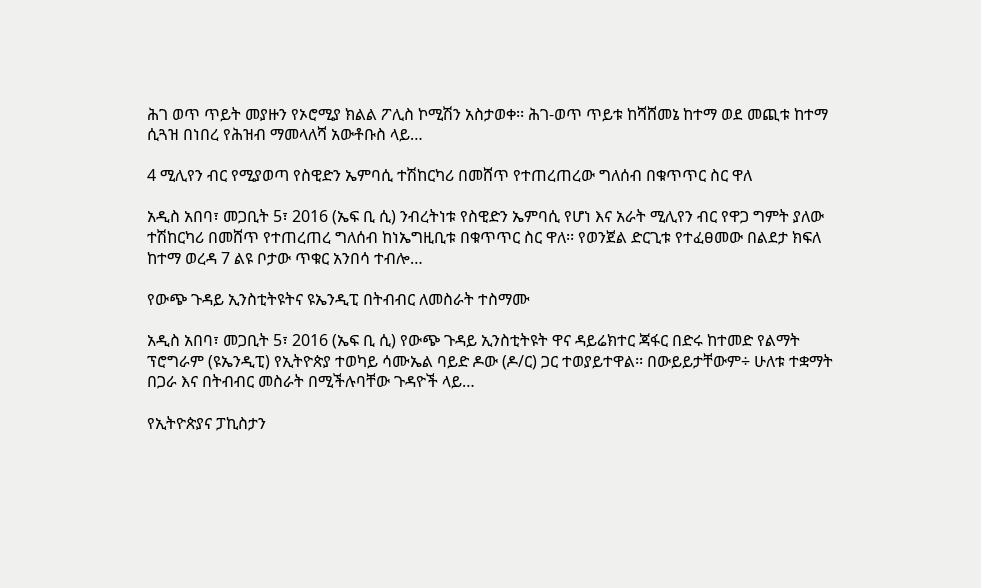ሕገ ወጥ ጥይት መያዙን የኦሮሚያ ክልል ፖሊስ ኮሚሽን አስታወቀ፡፡ ሕገ-ወጥ ጥይቱ ከሻሸመኔ ከተማ ወደ መጪቱ ከተማ ሲጓዝ በነበረ የሕዝብ ማመላለሻ አውቶቡስ ላይ…

4 ሚሊየን ብር የሚያወጣ የስዊድን ኤምባሲ ተሽከርካሪ በመሸጥ የተጠረጠረው ግለሰብ በቁጥጥር ስር ዋለ

አዲስ አበባ፣ መጋቢት 5፣ 2016 (ኤፍ ቢ ሲ) ንብረትነቱ የስዊድን ኤምባሲ የሆነ እና አራት ሚሊየን ብር የዋጋ ግምት ያለው ተሽከርካሪ በመሸጥ የተጠረጠረ ግለሰብ ከነኤግዚቢቱ በቁጥጥር ስር ዋለ፡፡ የወንጀል ድርጊቱ የተፈፀመው በልደታ ክፍለ ከተማ ወረዳ 7 ልዩ ቦታው ጥቁር አንበሳ ተብሎ…

የውጭ ጉዳይ ኢንስቲትዩትና ዩኤንዲፒ በትብብር ለመስራት ተስማሙ

አዲስ አበባ፣ መጋቢት 5፣ 2016 (ኤፍ ቢ ሲ) የውጭ ጉዳይ ኢንስቲትዩት ዋና ዳይሬክተር ጃፋር በድሩ ከተመድ የልማት ፕሮግራም (ዩኤንዲፒ) የኢትዮጵያ ተወካይ ሳሙኤል ባይድ ዶው (ዶ/ር) ጋር ተወያይተዋል፡፡ በውይይታቸውም÷ ሁለቱ ተቋማት በጋራ እና በትብብር መስራት በሚችሉባቸው ጉዳዮች ላይ…

የኢትዮጵያና ፓኪስታን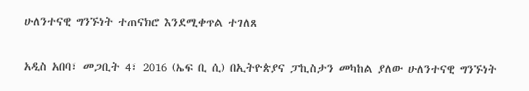ሁለንተናዊ ግንኙነት ተጠናክሮ እንደሚቀጥል ተገለጸ

አዲስ አበባ፣ መጋቢት 4፣ 2016 (ኤፍ ቢ ሲ) በኢትዮጵያና ፓኪስታን መካከል ያለው ሁለንተናዊ ግንኙነት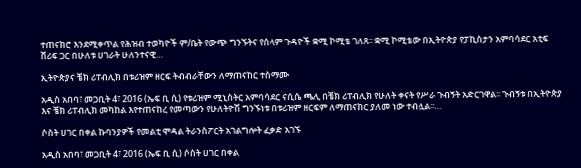ተጠናክሮ እንደሚቀጥል የሕዝብ ተወካዮች ም/ቤት የውጭ ግንኙትና የሰላም ጉዳዮች ቋሚ ኮሚቴ ገለጸ፡፡ ቋሚ ኮሚቴው በኢትዮጵያ የፓኪስታን አምባሳደር አቲፍ ሸሪፍ ጋር በሁለቱ ሀገራት ሁለንተናዊ…

ኢትዮጵያና ቼክ ሪፐብሊክ በቱሪዝም ዘርፍ ትብብራቸውን ለማጠናከር ተስማሙ

አዲስ አበባ፣ መጋቢት 4፣ 2016 (ኤፍ ቢ ሲ) የቱሪዝም ሚኒስትር አምባሳደር ናሲሴ ጫሊ በቼክ ሪፐብሊክ የሁለት ቀናት የሥራ ጉብኝት አድርገዋል፡፡ ጉብኝቱ በኢትዮጵያ እና ቼክ ሪፐብሊክ መካከል እየተጠናከረ የመጣውን የሁለትዮሽ ግንኙነቱ በቱሪዝም ዘርፍም ለማጠናከር ያለመ ነው ተብሏል፡፡…

ሶስት ሀገር በቀል ኩባንያዎች የመልቲ ሞዳል ትራንስፖርት አገልግሎት ፈቃድ አገኙ

አዲስ አበባ፣ መጋቢት 4፣ 2016 (ኤፍ ቢ ሲ) ሶስት ሀገር በቀል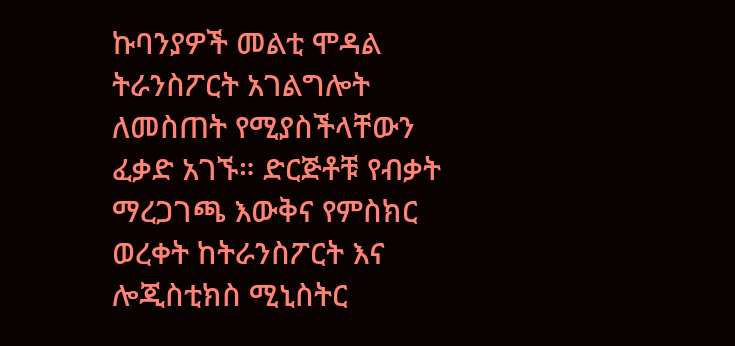ኩባንያዎች መልቲ ሞዳል ትራንስፖርት አገልግሎት ለመስጠት የሚያስችላቸውን ፈቃድ አገኙ። ድርጅቶቹ የብቃት ማረጋገጫ እውቅና የምስክር ወረቀት ከትራንስፖርት እና ሎጂስቲክስ ሚኒስትር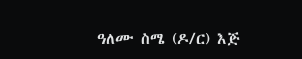ዓለሙ ስሜ (ዶ/ር) እጅ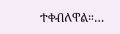ተቀብለዋል።…